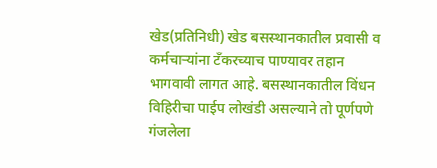खेड(प्रतिनिधी) खेड बसस्थानकातील प्रवासी व कर्मचाऱ्यांना टँकरच्याच पाण्यावर तहान भागवावी लागत आहे. बसस्थानकातील विंधन विहिरीचा पाईप लोखंडी असल्याने तो पूर्णपणे गंजलेला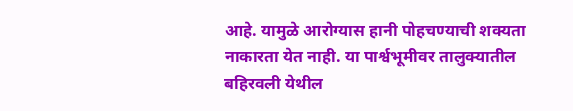आहे. यामुळे आरोग्यास हानी पोहचण्याची शक्यता नाकारता येत नाही. या पार्श्वभूमीवर तालुक्यातील बहिरवली येथील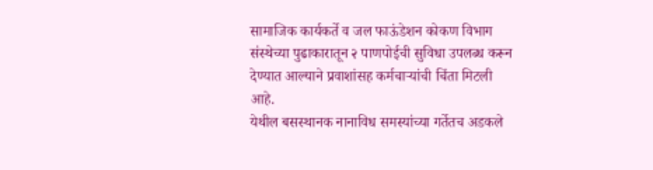सामाजिक कार्यकर्ते व जल फाऊंडेशन कोकण विभाग संस्थेच्या पुढाकारातून २ पाणपोईची सुविधा उपलब्ध करून देण्यात आल्याने प्रवाशांसह कर्मचाऱ्यांची चिंता मिटली आहे.
येथील बसस्थानक नानाविध समस्यांच्या गर्तेतच अडकले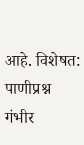आहे. विशेषत: पाणीप्रश्न गंभीर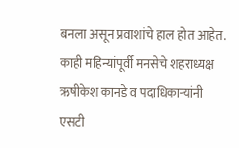बनला असून प्रवाशांचे हाल होत आहेत. काही महिन्यांपूर्वी मनसेचे शहराध्यक्ष ऋषीकेश कानडे व पदाधिकाऱ्यांनी एसटी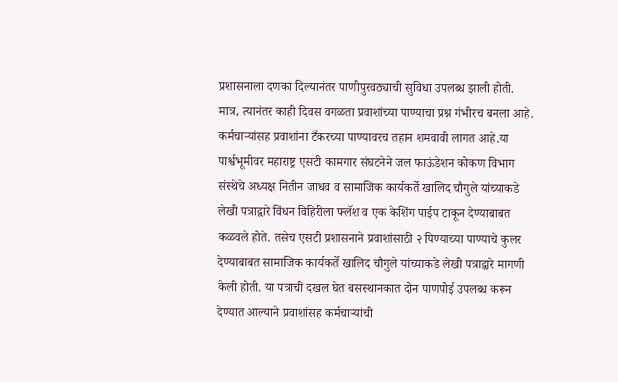प्रशासनाला दणका दिल्यानंतर पाणीपुरवठ्याची सुविधा उपलब्ध झाली होती. मात्र, त्यानंतर काही दिवस वगळता प्रवाशांच्या पाण्याचा प्रश्न गंभीरच बनला आहे.
कर्मचाऱ्यांसह प्रवाशांना टँकरच्या पाण्यावरच तहान शमवावी लागत आहे.या पार्श्वभूमीवर महाराष्ट्र एसटी कामगार संघटनेने जल फाऊंडेशन कोकण विभाग संस्थेचे अध्यक्ष नितीन जाधव व सामाजिक कार्यकर्ते खालिद चौगुले यांच्याकडे लेखी पत्राद्वारे विंधन विहिरीला फ्लॅश व एक केशिंग पाईप टाकून देण्याबाबत कळवले होते. तसेच एसटी प्रशासनाने प्रवाशांसाठी २ पिण्याच्या पाण्याचे कुलर देण्याबाबत सामाजिक कार्यकर्ते खालिद चौगुले यांच्याकडे लेखी पत्राद्वारे मागणी केली होती. या पत्राची दखल घेत बसस्थानकात दोन पाणपोई उपलब्ध करून देण्यात आल्याने प्रवाशांसह कर्मचाऱ्यांची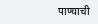पाण्याची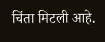चिंता मिटली आहे.